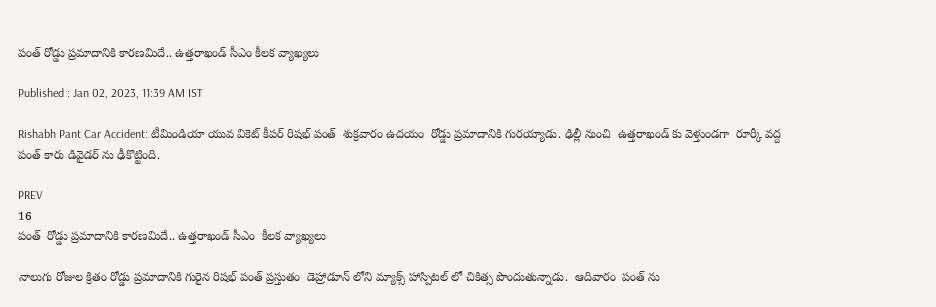పంత్ రోడ్డు ప్రమాదానికి కారణమిదే.. ఉత్తరాఖండ్ సీఎం కీలక వ్యాఖ్యలు

Published : Jan 02, 2023, 11:39 AM IST

Rishabh Pant Car Accident: టీమిండియా యువ వికెట్ కీపర్ రిషభ్ పంత్  శుక్రవారం ఉదయం  రోడ్డు ప్రమాదానికి గురయ్యాడు. ఢిల్లీ నుంచి  ఉత్తరాఖండ్ కు వెళ్తుండగా  రూర్కీ వద్ద పంత్‌ కారు డివైడర్ ను ఢీకొట్టింది.

PREV
16
పంత్  రోడ్డు ప్రమాదానికి కారణమిదే.. ఉత్తరాఖండ్ సీఎం  కీలక వ్యాఖ్యలు

నాలుగు రోజుల క్రితం రోడ్డు ప్రమాదానికి గురైన రిషభ్ పంత్ ప్రస్తుతం  డెహ్రాడూన్ లోని మ్యాక్స్ హాస్పిటల్ లో చికిత్స పొందుతున్నాడు.  ఆదివారం  పంత్ ను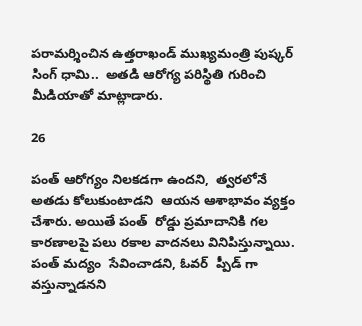పరామర్శించిన ఉత్తరాఖండ్ ముఖ్యమంత్రి పుష్కర్ సింగ్ ధామి..  అతడి ఆరోగ్య పరిస్థితి గురించి  మీడియాతో మాట్లాడారు.

26

పంత్ ఆరోగ్యం నిలకడగా ఉందని,  త్వరలోనే అతడు కోలుకుంటాడని  ఆయన ఆశాభావం వ్యక్తం చేశారు. అయితే పంత్  రోడ్డు ప్రమాదానికి గల కారణాలపై పలు రకాల వాదనలు వినిపిస్తున్నాయి.  పంత్ మద్యం  సేవించాడని, ఓవర్  ప్పీడ్ గా వస్తున్నాడనని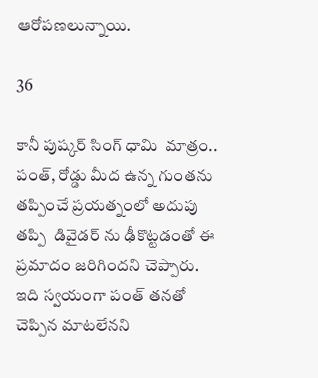ఆరోపణలున్నాయి.

36

కానీ పుష్కర్ సింగ్ ధామి  మాత్రం.. పంత్, రోడ్డు మీద ఉన్న గుంతను తప్పించే ప్రయత్నంలో అదుపు తప్పి  డివైడర్ ను ఢీకొట్టడంతో ఈ ప్రమాదం జరిగిందని చెప్పారు. ఇది స్వయంగా పంత్ తనతో చెప్పిన మాటలేనని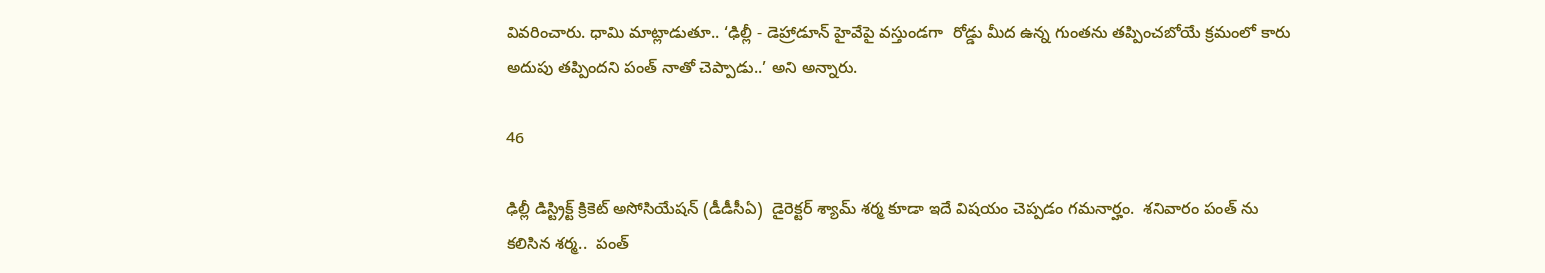వివరించారు. ధామి మాట్లాడుతూ.. ‘ఢిల్లీ - డెహ్రాడూన్ హైవేపై వస్తుండగా  రోడ్డు మీద ఉన్న గుంతను తప్పించబోయే క్రమంలో కారు అదుపు తప్పిందని పంత్ నాతో చెప్పాడు..’ అని అన్నారు.

46

ఢిల్లీ డిస్ట్రిక్ట్ క్రికెట్ అసోసియేషన్ (డీడీసీఏ)  డైరెక్టర్ శ్యామ్ శర్మ కూడా ఇదే విషయం చెప్పడం గమనార్హం.  శనివారం పంత్ ను కలిసిన శర్మ..  పంత్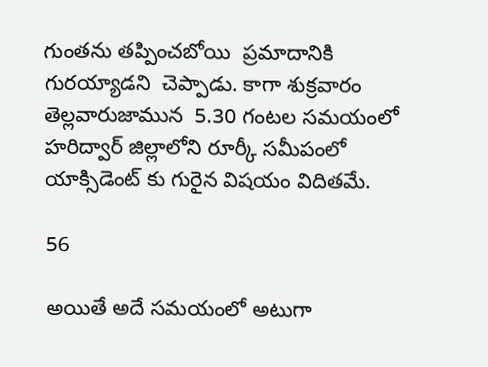గుంతను తప్పించబోయి  ప్రమాదానికి గురయ్యాడని  చెప్పాడు. కాగా శుక్రవారం తెల్లవారుజామున  5.30 గంటల సమయంలో  హరిద్వార్ జిల్లాలోని రూర్కీ సమీపంలో  యాక్సిడెంట్ కు గురైన విషయం విదితమే.

56

అయితే అదే సమయంలో అటుగా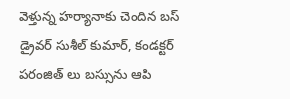వెళ్తున్న హర్యానాకు చెందిన బస్ డ్రైవర్ సుశీల్ కుమార్, కండక్టర్ పరంజిత్ లు బస్సును ఆపి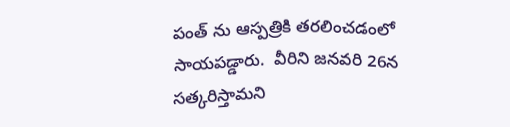పంత్ ను ఆస్పత్రికి తరలించడంలో  సాయపడ్డారు.  వీరిని జనవరి 26న   సత్కరిస్తామని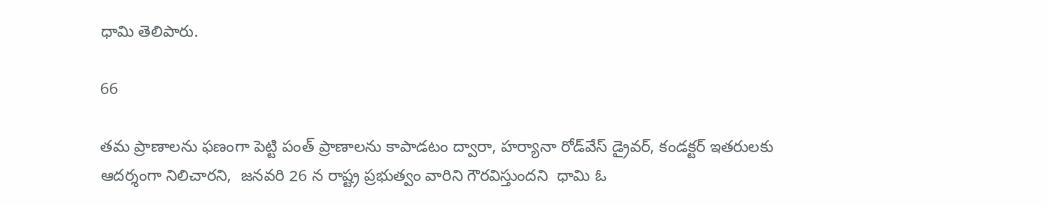ధామి తెలిపారు.

66

తమ ప్రాణాలను ఫణంగా పెట్టి పంత్ ప్రాణాలను కాపాడటం ద్వారా, హర్యానా రోడ్‌వేస్ డ్రైవర్, కండక్టర్ ఇతరులకు ఆదర్శంగా నిలిచారని,  జనవరి 26 న రాష్ట్ర ప్రభుత్వం వారిని గౌరవిస్తుందని  ధామి ఓ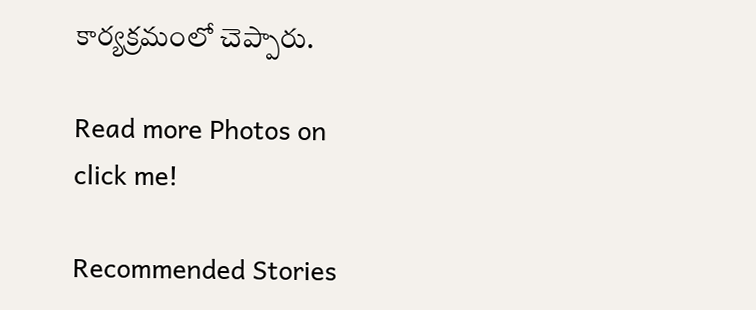కార్యక్రమంలో చెప్పారు.

Read more Photos on
click me!

Recommended Stories